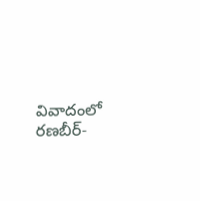వివాదంలో రణబీర్-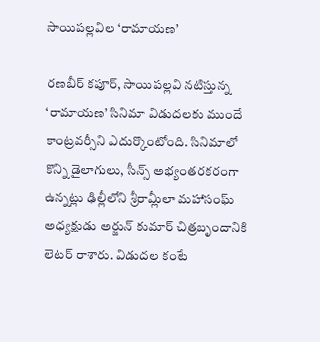సాయిపల్లవిల ‘రామాయణ’

రణబీర్ కపూర్, సాయిపల్లవి నటిస్తున్న ‘రామాయణ’ సినిమా విడుదలకు ముందే కాంట్రవర్సీని ఎదుర్కొంటోంది. సినిమాలో కొన్ని డైలాగులు, సీన్స్ అభ్యంతరకరంగా ఉన్నట్లు ఢిల్లీలోని శ్రీరామ్లీలా మహాసంఘ్ అధ్యక్షుడు అర్జున్ కుమార్ చిత్రబృందానికి లెటర్ రాశారు. విడుదల కంటే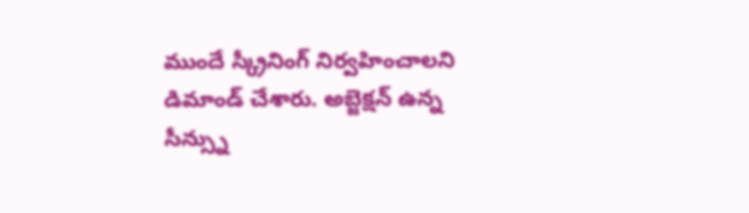ముందే స్క్రీనింగ్ నిర్వహించాలని డిమాండ్ చేశారు. అబ్జెక్షన్ ఉన్న సీన్స్ను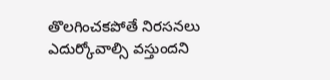తొలగించకపోతే నిరసనలు ఎదుర్కోవాల్సి వస్తుందని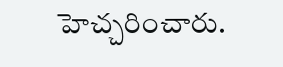హెచ్చరించారు.